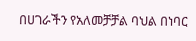በሀገራችን የአለመቻቻል ባህል በነባር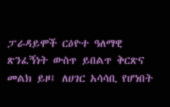ፓራዳይሞች ርዕዮተ ዓለማዊ ጽንፈኝነት ውስጥ ይበልጥ ቅርጽና መልክ ይዞ፤ ለሀገር አሳሳቢ የሆነበት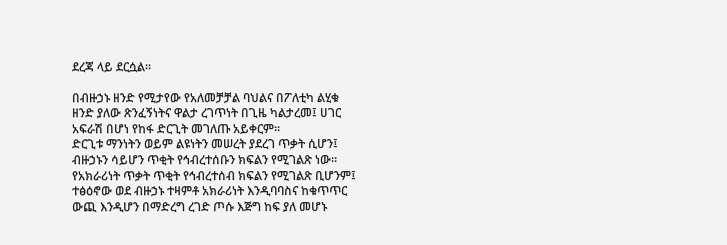ደረጃ ላይ ደርሷል።

በብዙኃኑ ዘንድ የሚታየው የአለመቻቻል ባህልና በፖለቲካ ልሂቁ ዘንድ ያለው ጽንፈኝነትና ዋልታ ረገጥነት በጊዜ ካልታረመ፤ ሀገር አፍራሽ በሆነ የከፋ ድርጊት መገለጡ አይቀርም፡፡
ድርጊቱ ማንነትን ወይም ልዩነትን መሠረት ያደረገ ጥቃት ሲሆን፤ ብዙኃኑን ሳይሆን ጥቂት የኅብረተሰቡን ክፍልን የሚገልጽ ነው።
የአክራሪነት ጥቃት ጥቂት የኅብረተሰብ ክፍልን የሚገልጽ ቢሆንም፤ ተፅዕኖው ወደ ብዙኃኑ ተዛምቶ አክራሪነት እንዲባባስና ከቁጥጥር ውጪ እንዲሆን በማድረግ ረገድ ጦሱ እጅግ ከፍ ያለ መሆኑ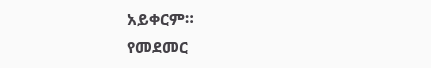አይቀርም።
የመደመር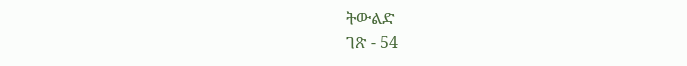ትውልድ
ገጽ - 54